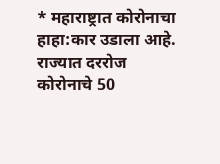* महाराष्ट्रात कोरोनाचा हाहा:कार उडाला आहे. राज्यात दररोज कोरोनाचे 50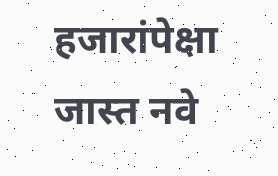हजारांपेक्षा जास्त नवे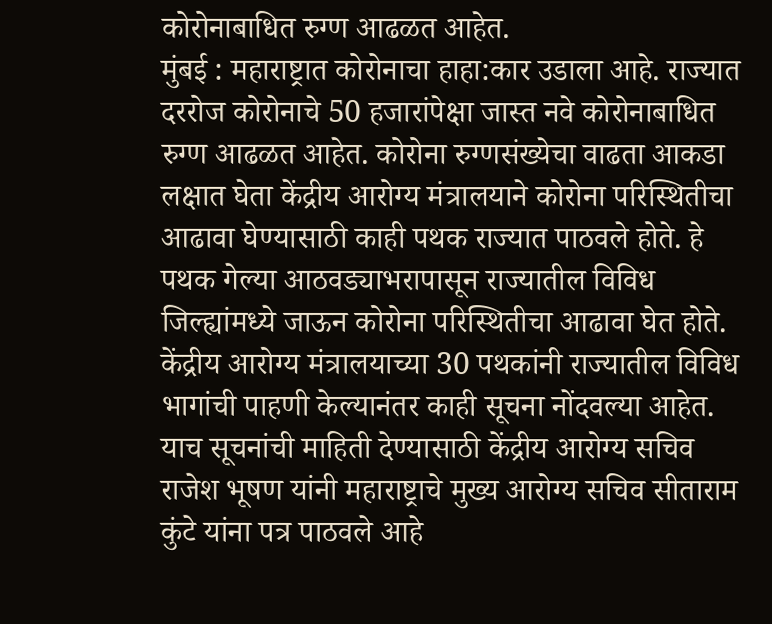कोरोनाबाधित रुग्ण आढळत आहेत.
मुंबई : महाराष्ट्रात कोरोनाचा हाहा:कार उडाला आहे. राज्यात दररोज कोरोनाचे 50 हजारांपेक्षा जास्त नवे कोरोनाबाधित रुग्ण आढळत आहेत. कोरोना रुग्णसंख्येचा वाढता आकडा लक्षात घेता केंद्रीय आरोग्य मंत्रालयाने कोरोना परिस्थितीचा आढावा घेण्यासाठी काही पथक राज्यात पाठवले होते. हे पथक गेल्या आठवड्याभरापासून राज्यातील विविध जिल्ह्यांमध्ये जाऊन कोरोना परिस्थितीचा आढावा घेत होते. केंद्रीय आरोग्य मंत्रालयाच्या 30 पथकांनी राज्यातील विविध भागांची पाहणी केल्यानंतर काही सूचना नोंदवल्या आहेत. याच सूचनांची माहिती देण्यासाठी केंद्रीय आरोग्य सचिव राजेश भूषण यांनी महाराष्ट्राचे मुख्य आरोग्य सचिव सीताराम कुंटे यांना पत्र पाठवले आहे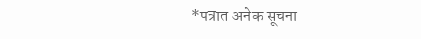*पत्रात अनेक सूचना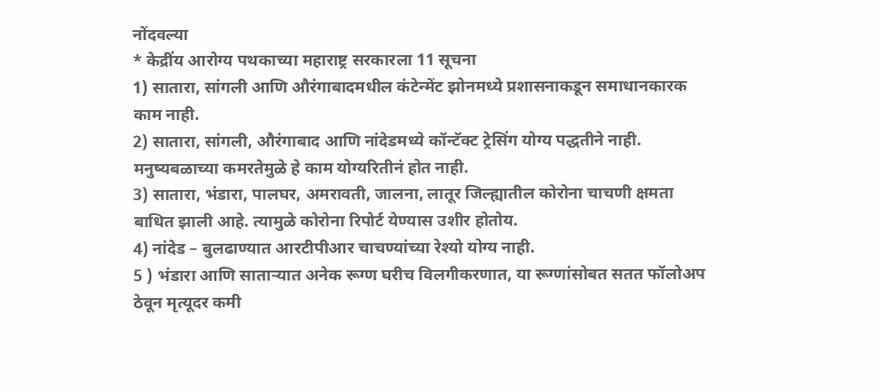नोंदवल्या
* केद्रींय आरोग्य पथकाच्या महाराष्ट्र सरकारला 11 सूचना
1) सातारा, सांगली आणि औरंगाबादमधील कंटेन्मेंट झोनमध्ये प्रशासनाकडून समाधानकारक काम नाही.
2) सातारा, सांगली, औरंगाबाद आणि नांदेडमध्ये कॉन्टॅक्ट ट्रेसिंग योग्य पद्धतीने नाही. मनुष्यबळाच्या कमरतेमुळे हे काम योग्यरितीनं होत नाही.
3) सातारा, भंडारा, पालघर, अमरावती, जालना, लातूर जिल्ह्यातील कोरोना चाचणी क्षमता बाधित झाली आहे. त्यामुळे कोरोना रिपोर्ट येण्यास उशीर होतोय.
4) नांदेड – बुलढाण्यात आरटीपीआर चाचण्यांच्या रेश्यो योग्य नाही.
5 ) भंडारा आणि साताऱ्यात अनेक रूग्ण घरीच विलगीकरणात, या रूग्णांसोबत सतत फॉलोअप ठेवून मृत्यूदर कमी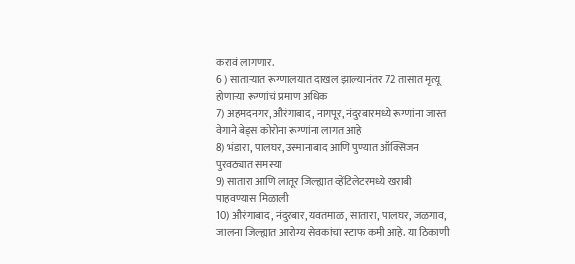करावं लागणार.
6 ) साताऱ्यात रूग्णालयात दाखल झाल्यानंतर 72 तासात मृत्यू होणाऱ्या रूग्णांचं प्रमाण अधिक
7) अहमदनगर, औरंगाबाद, नागपूर, नंदुरबारमध्ये रूग्णांना जास्त वेगाने बेड्स कोरोना रूग्णांना लागत आहे
8) भंडारा, पालघर, उस्मानाबाद आणि पुण्यात ऑक्सिजन पुरवठ्यात समस्या
9) सातारा आणि लातूर जिल्ह्यात व्हेंटिलेटरमध्ये खराबी पाहवण्यास मिळाली
10) औरंगाबाद, नंदुरबार, यवतमाळ, सातारा, पालघर, जळगाव, जालना जिल्ह्यात आरोग्य सेवकांचा स्टाफ कमी आहे. या ठिकाणी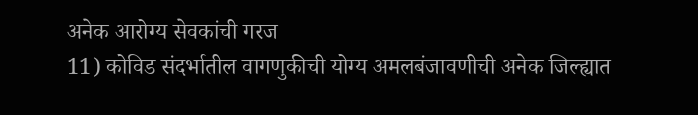अनेक आरोग्य सेवकांची गरज
11) कोविड संदर्भातील वागणुकीची योग्य अमलबंजावणीची अनेक जिल्ह्यात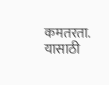कमतरता. यासाठी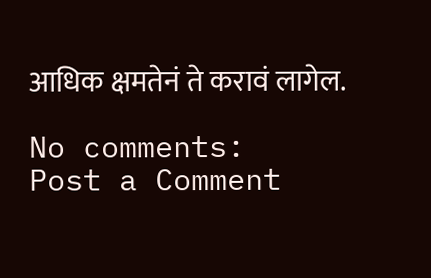आधिक क्षमतेनं ते करावं लागेल.

No comments:
Post a Comment